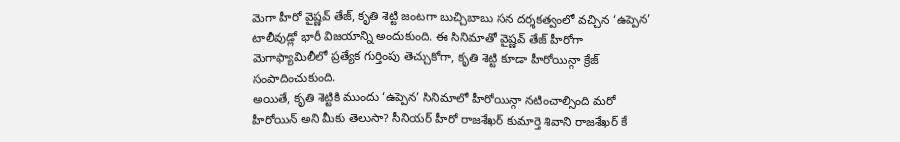మెగా హీరో వైష్ణవ్ తేజ్, కృతి శెట్టి జంటగా బుచ్చిబాబు సన దర్శకత్వంలో వచ్చిన ‘ఉప్పెన’ టాలీవుడ్లో భారీ విజయాన్ని అందుకుంది. ఈ సినిమాతో వైష్ణవ్ తేజ్ హీరోగా మెగాఫ్యామిలీలో ప్రత్యేక గుర్తింపు తెచ్చుకోగా, కృతి శెట్టి కూడా హీరోయిన్గా క్రేజ్ సంపాదించుకుంది.
అయితే, కృతి శెట్టికి ముందు ‘ఉప్పెన’ సినిమాలో హీరోయిన్గా నటించాల్సింది మరో హీరోయిన్ అని మీకు తెలుసా? సీనియర్ హీరో రాజశేఖర్ కుమార్తె శివాని రాజశేఖర్ కే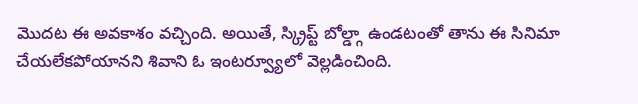మొదట ఈ అవకాశం వచ్చింది. అయితే, స్క్రిప్ట్ బోల్డ్గా ఉండటంతో తాను ఈ సినిమా చేయలేకపోయానని శివాని ఓ ఇంటర్వ్యూలో వెల్లడించింది.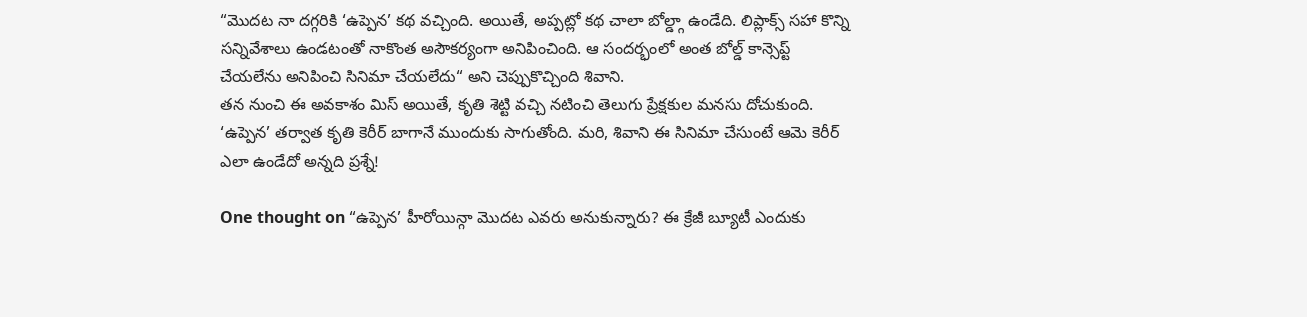“మొదట నా దగ్గరికి ‘ఉప్పెన’ కథ వచ్చింది. అయితే, అప్పట్లో కథ చాలా బోల్డ్గా ఉండేది. లిప్లాక్స్ సహా కొన్ని సన్నివేశాలు ఉండటంతో నాకొంత అసౌకర్యంగా అనిపించింది. ఆ సందర్భంలో అంత బోల్డ్ కాన్సెప్ట్ చేయలేను అనిపించి సినిమా చేయలేదు“ అని చెప్పుకొచ్చింది శివాని.
తన నుంచి ఈ అవకాశం మిస్ అయితే, కృతి శెట్టి వచ్చి నటించి తెలుగు ప్రేక్షకుల మనసు దోచుకుంది. ‘ఉప్పెన’ తర్వాత కృతి కెరీర్ బాగానే ముందుకు సాగుతోంది. మరి, శివాని ఈ సినిమా చేసుంటే ఆమె కెరీర్ ఎలా ఉండేదో అన్నది ప్రశ్నే!

One thought on “ఉప్పెన’ హీరోయిన్గా మొదట ఎవరు అనుకున్నారు? ఈ క్రేజీ బ్యూటీ ఎందుకు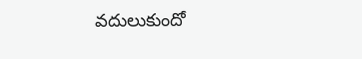వదులుకుందో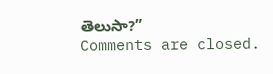తెలుసా?”
Comments are closed.